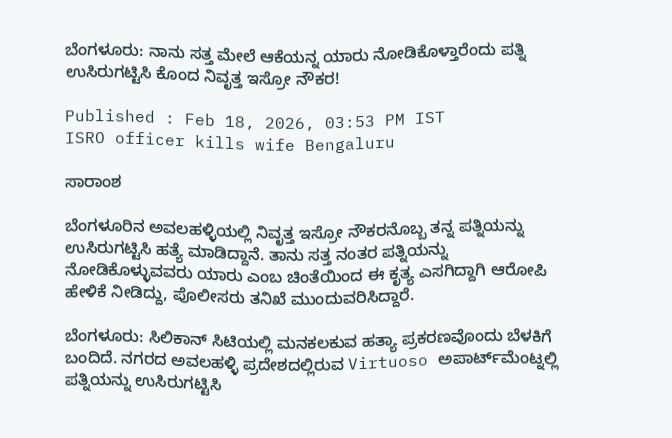ಬೆಂಗಳೂರು: ನಾನು ಸತ್ತ ಮೇಲೆ ಆಕೆಯನ್ನ ಯಾರು ನೋಡಿಕೊಳ್ತಾರೆಂದು ಪತ್ನಿ ಉಸಿರುಗಟ್ಟಿಸಿ ಕೊಂದ ನಿವೃತ್ತ ಇಸ್ರೋ ನೌಕರ!

Published : Feb 18, 2026, 03:53 PM IST
ISRO officer kills wife Bengaluru

ಸಾರಾಂಶ

ಬೆಂಗಳೂರಿನ ಅವಲಹಳ್ಳಿಯಲ್ಲಿ ನಿವೃತ್ತ ಇಸ್ರೋ ನೌಕರನೊಬ್ಬ ತನ್ನ ಪತ್ನಿಯನ್ನು ಉಸಿರುಗಟ್ಟಿಸಿ ಹತ್ಯೆ ಮಾಡಿದ್ದಾನೆ. ತಾನು ಸತ್ತ ನಂತರ ಪತ್ನಿಯನ್ನು ನೋಡಿಕೊಳ್ಳುವವರು ಯಾರು ಎಂಬ ಚಿಂತೆಯಿಂದ ಈ ಕೃತ್ಯ ಎಸಗಿದ್ದಾಗಿ ಆರೋಪಿ ಹೇಳಿಕೆ ನೀಡಿದ್ದು, ಪೊಲೀಸರು ತನಿಖೆ ಮುಂದುವರಿಸಿದ್ದಾರೆ.

ಬೆಂಗಳೂರು: ಸಿಲಿಕಾನ್ ಸಿಟಿಯಲ್ಲಿ ಮನಕಲಕುವ ಹತ್ಯಾ ಪ್ರಕರಣವೊಂದು ಬೆಳಕಿಗೆ ಬಂದಿದೆ. ನಗರದ ಅವಲಹಳ್ಳಿ ಪ್ರದೇಶದಲ್ಲಿರುವ Virtuoso ಅಪಾರ್ಟ್‌ಮೆಂಟ್ನಲ್ಲಿ ಪತ್ನಿಯನ್ನು ಉಸಿರುಗಟ್ಟಿಸಿ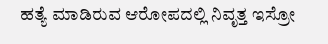ಹತ್ಯೆ ಮಾಡಿರುವ ಆರೋಪದಲ್ಲಿ ನಿವೃತ್ತ ಇಸ್ರೋ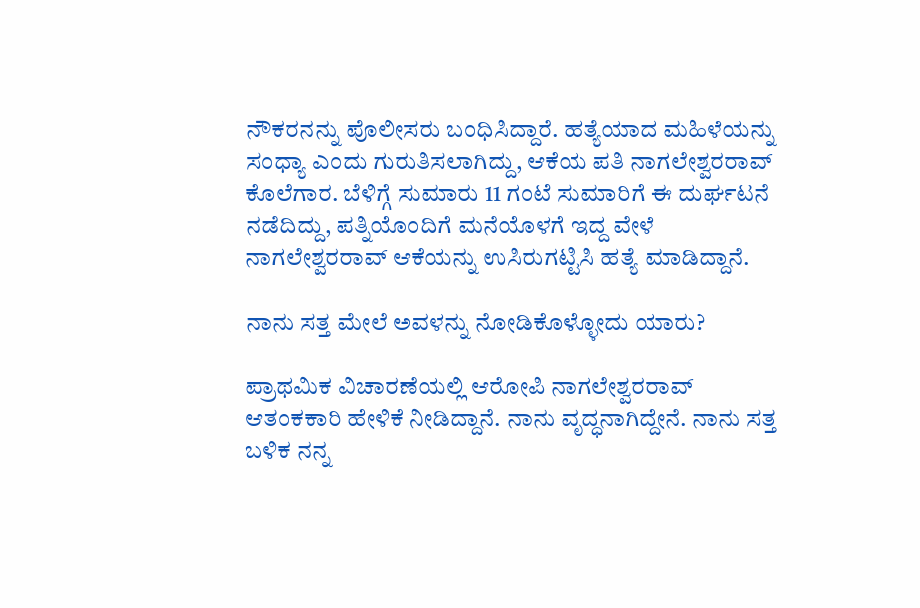ನೌಕರನನ್ನು ಪೊಲೀಸರು ಬಂಧಿಸಿದ್ದಾರೆ. ಹತ್ಯೆಯಾದ ಮಹಿಳೆಯನ್ನು ಸಂಧ್ಯಾ ಎಂದು ಗುರುತಿಸಲಾಗಿದ್ದು, ಆಕೆಯ ಪತಿ ನಾಗಲೇಶ್ವರರಾವ್ ಕೊಲೆಗಾರ. ಬೆಳಿಗ್ಗೆ ಸುಮಾರು 11 ಗಂಟೆ ಸುಮಾರಿಗೆ ಈ ದುರ್ಘಟನೆ ನಡೆದಿದ್ದು, ಪತ್ನಿಯೊಂದಿಗೆ ಮನೆಯೊಳಗೆ ಇದ್ದ ವೇಳೆ ನಾಗಲೇಶ್ವರರಾವ್ ಆಕೆಯನ್ನು ಉಸಿರುಗಟ್ಟಿಸಿ ಹತ್ಯೆ ಮಾಡಿದ್ದಾನೆ.

ನಾನು ಸತ್ತ ಮೇಲೆ ಅವಳನ್ನು ನೋಡಿಕೊಳ್ಳೋದು ಯಾರು?

ಪ್ರಾಥಮಿಕ ವಿಚಾರಣೆಯಲ್ಲಿ ಆರೋಪಿ ನಾಗಲೇಶ್ವರರಾವ್ ಆತಂಕಕಾರಿ ಹೇಳಿಕೆ ನೀಡಿದ್ದಾನೆ. ನಾನು ವೃದ್ಧನಾಗಿದ್ದೇನೆ. ನಾನು ಸತ್ತ ಬಳಿಕ ನನ್ನ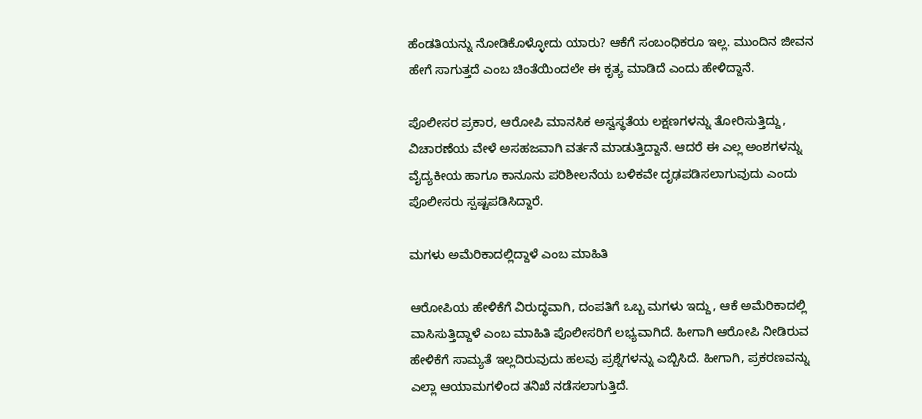ಹೆಂಡತಿಯನ್ನು ನೋಡಿಕೊಳ್ಳೋದು ಯಾರು? ಆಕೆಗೆ ಸಂಬಂಧಿಕರೂ ಇಲ್ಲ. ಮುಂದಿನ ಜೀವನ ಹೇಗೆ ಸಾಗುತ್ತದೆ ಎಂಬ ಚಿಂತೆಯಿಂದಲೇ ಈ ಕೃತ್ಯ ಮಾಡಿದೆ ಎಂದು ಹೇಳಿದ್ದಾನೆ.

ಪೊಲೀಸರ ಪ್ರಕಾರ, ಆರೋಪಿ ಮಾನಸಿಕ ಅಸ್ವಸ್ಥತೆಯ ಲಕ್ಷಣಗಳನ್ನು ತೋರಿಸುತ್ತಿದ್ದು, ವಿಚಾರಣೆಯ ವೇಳೆ ಅಸಹಜವಾಗಿ ವರ್ತನೆ ಮಾಡುತ್ತಿದ್ದಾನೆ. ಆದರೆ ಈ ಎಲ್ಲ ಅಂಶಗಳನ್ನು ವೈದ್ಯಕೀಯ ಹಾಗೂ ಕಾನೂನು ಪರಿಶೀಲನೆಯ ಬಳಿಕವೇ ದೃಢಪಡಿಸಲಾಗುವುದು ಎಂದು ಪೊಲೀಸರು ಸ್ಪಷ್ಟಪಡಿಸಿದ್ದಾರೆ.

ಮಗಳು ಅಮೆರಿಕಾದಲ್ಲಿದ್ದಾಳೆ ಎಂಬ ಮಾಹಿತಿ

ಆರೋಪಿಯ ಹೇಳಿಕೆಗೆ ವಿರುದ್ಧವಾಗಿ, ದಂಪತಿಗೆ ಒಬ್ಬ ಮಗಳು ಇದ್ದು, ಆಕೆ ಅಮೆರಿಕಾದಲ್ಲಿ ವಾಸಿಸುತ್ತಿದ್ದಾಳೆ ಎಂಬ ಮಾಹಿತಿ ಪೊಲೀಸರಿಗೆ ಲಭ್ಯವಾಗಿದೆ. ಹೀಗಾಗಿ ಆರೋಪಿ ನೀಡಿರುವ ಹೇಳಿಕೆಗೆ ಸಾಮ್ಯತೆ ಇಲ್ಲದಿರುವುದು ಹಲವು ಪ್ರಶ್ನೆಗಳನ್ನು ಎಬ್ಬಿಸಿದೆ. ಹೀಗಾಗಿ, ಪ್ರಕರಣವನ್ನು ಎಲ್ಲಾ ಆಯಾಮಗಳಿಂದ ತನಿಖೆ ನಡೆಸಲಾಗುತ್ತಿದೆ.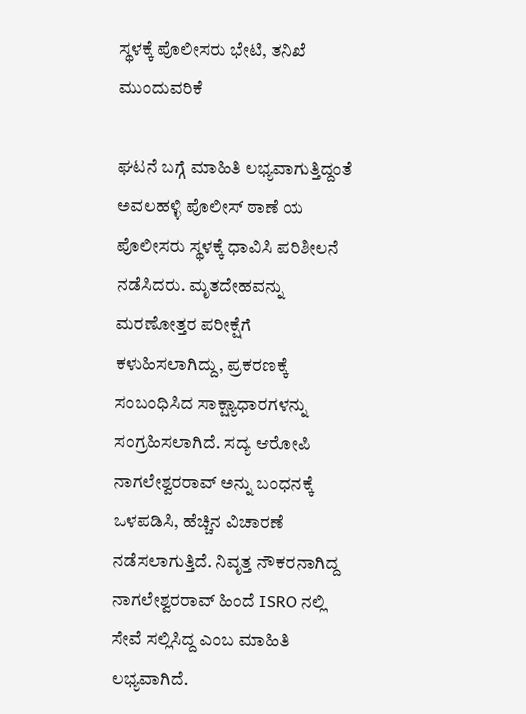ಸ್ಥಳಕ್ಕೆ ಪೊಲೀಸರು ಭೇಟಿ, ತನಿಖೆ ಮುಂದುವರಿಕೆ

ಘಟನೆ ಬಗ್ಗೆ ಮಾಹಿತಿ ಲಭ್ಯವಾಗುತ್ತಿದ್ದಂತೆ ಅವಲಹಳ್ಳಿ ಪೊಲೀಸ್ ಠಾಣೆ ಯ ಪೊಲೀಸರು ಸ್ಥಳಕ್ಕೆ ಧಾವಿಸಿ ಪರಿಶೀಲನೆ ನಡೆಸಿದರು. ಮೃತದೇಹವನ್ನು ಮರಣೋತ್ತರ ಪರೀಕ್ಷೆಗೆ ಕಳುಹಿಸಲಾಗಿದ್ದು, ಪ್ರಕರಣಕ್ಕೆ ಸಂಬಂಧಿಸಿದ ಸಾಕ್ಷ್ಯಾಧಾರಗಳನ್ನು ಸಂಗ್ರಹಿಸಲಾಗಿದೆ. ಸದ್ಯ ಆರೋಪಿ ನಾಗಲೇಶ್ವರರಾವ್ ಅನ್ನು ಬಂಧನಕ್ಕೆ ಒಳಪಡಿಸಿ, ಹೆಚ್ಚಿನ ವಿಚಾರಣೆ ನಡೆಸಲಾಗುತ್ತಿದೆ. ನಿವೃತ್ತ ನೌಕರನಾಗಿದ್ದ ನಾಗಲೇಶ್ವರರಾವ್ ಹಿಂದೆ ISRO ನಲ್ಲಿ ಸೇವೆ ಸಲ್ಲಿಸಿದ್ದ ಎಂಬ ಮಾಹಿತಿ ಲಭ್ಯವಾಗಿದೆ.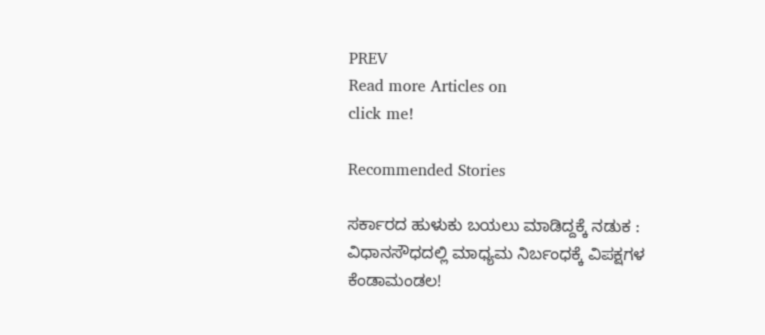PREV
Read more Articles on
click me!

Recommended Stories

ಸರ್ಕಾರದ ಹುಳುಕು ಬಯಲು ಮಾಡಿದ್ದಕ್ಕೆ ನಡುಕ : ವಿಧಾನಸೌಧದಲ್ಲಿ ಮಾಧ್ಯಮ ನಿರ್ಬಂಧಕ್ಕೆ ವಿಪಕ್ಷಗಳ ಕೆಂಡಾಮಂಡಲ!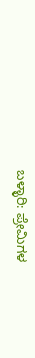ಬಳ್ಳಾರಿ: ಪ್ರೇಮಿಗಳ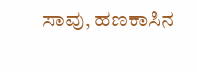ಸಾವು, ಹಣಕಾಸಿನ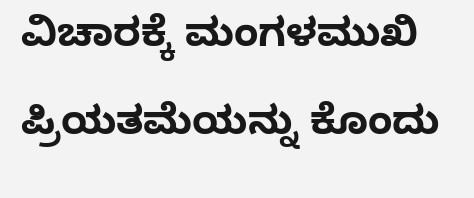ವಿಚಾರಕ್ಕೆ ಮಂಗಳಮುಖಿ ಪ್ರಿಯತಮೆಯನ್ನು ಕೊಂದು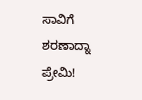ಸಾವಿಗೆ ಶರಣಾದ್ನಾ ಪ್ರೇಮಿ!